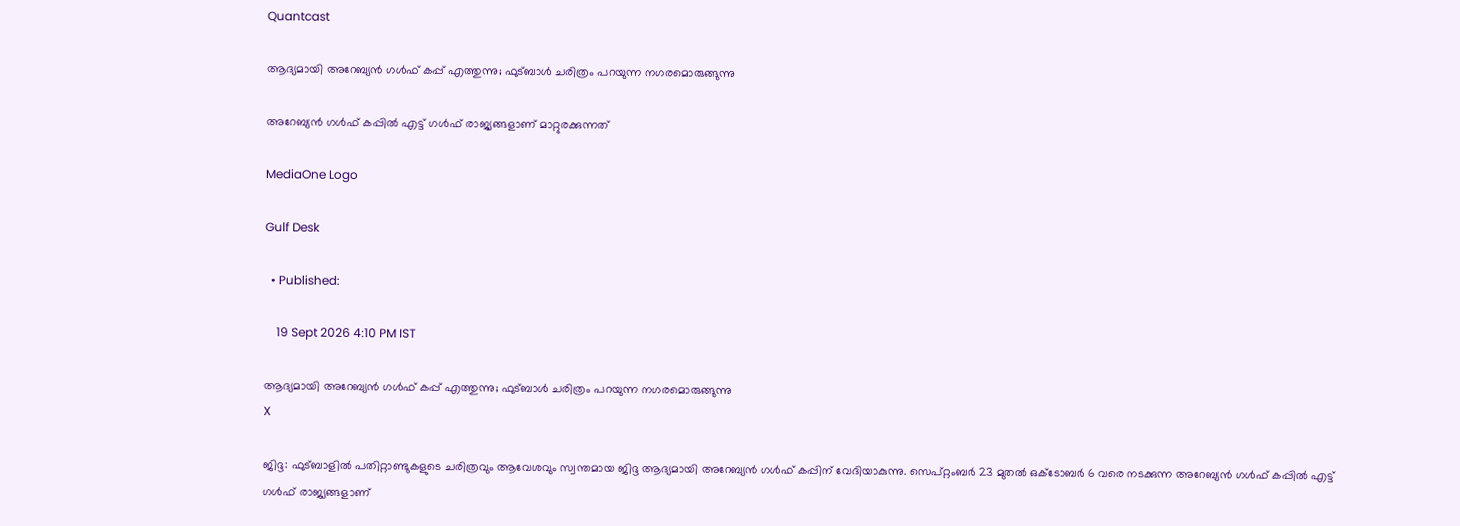Quantcast

ആദ്യമായി അറേബ്യൻ ഗൾഫ് കപ്പ് എത്തുന്നു; ഫുട്ബാൾ ചരിത്രം പറയുന്ന നഗരമൊരുങ്ങുന്നു

അറേബ്യൻ ഗൾഫ് കപ്പിൽ എട്ട് ഗൾഫ് രാജ്യങ്ങളാണ് മാറ്റുരക്കുന്നത്

MediaOne Logo

Gulf Desk

  • Published:

    19 Sept 2026 4:10 PM IST

ആദ്യമായി അറേബ്യൻ ഗൾഫ് കപ്പ് എത്തുന്നു; ഫുട്ബാൾ ചരിത്രം പറയുന്ന നഗരമൊരുങ്ങുന്നു
X

ജിദ്ദ: ഫുട്ബാളിൽ പതിറ്റാണ്ടുകളുടെ ചരിത്രവും ആവേശവും സ്വന്തമായ ജിദ്ദ ആദ്യമായി അറേബ്യൻ ഗൾഫ് കപ്പിന് വേദിയാകുന്നു. സെപ്റ്റംബർ 23 മുതൽ ഒക്ടോബർ 6 വരെ നടക്കുന്ന അറേബ്യൻ ഗൾഫ് കപ്പിൽ എട്ട് ഗൾഫ് രാജ്യങ്ങളാണ്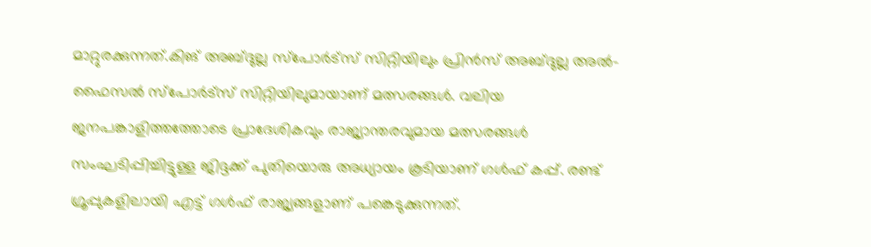മാറ്റുരക്കുന്നത്.കിങ് അബ്ദുല്ല സ്‌പോർട്സ് സിറ്റിയിലും പ്രിൻസ് അബ്ദുല്ല അൽ-ഫൈസൽ സ്‌പോർട്സ് സിറ്റിയിലുമായാണ് മത്സരങ്ങൾ. വലിയ ജനപങ്കാളിത്തത്തോടെ പ്രാദേശികവും രാജ്യാന്തരവുമായ മത്സരങ്ങൾ സംഘടിപ്പിച്ചിട്ടുള്ള ജിദ്ദക്ക് പുതിയൊരു അധ്യായം കൂടിയാണ് ഗൾഫ് കപ്പ്. രണ്ട് ഗ്രൂപ്പുകളിലായി എട്ട് ഗൾഫ് രാജ്യങ്ങളാണ് പങ്കെടുക്കുന്നത്.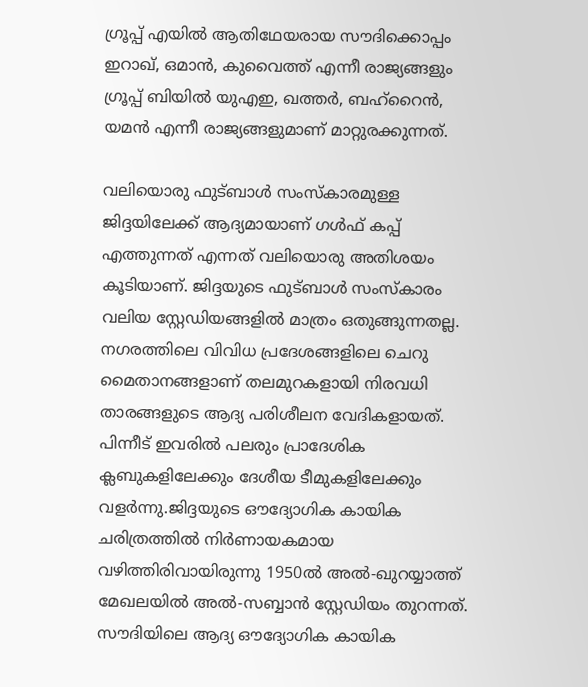ഗ്രൂപ്പ് എയിൽ ആതിഥേയരായ സൗദിക്കൊപ്പം ഇറാഖ്, ഒമാൻ, കുവൈത്ത് എന്നീ രാജ്യങ്ങളും ഗ്രൂപ്പ് ബിയിൽ യുഎഇ, ഖത്തർ, ബഹ്റൈൻ, യമൻ എന്നീ രാജ്യങ്ങളുമാണ് മാറ്റുരക്കുന്നത്.

വലിയൊരു ഫുട്ബാൾ സംസ്കാരമുള്ള ജിദ്ദയിലേക്ക് ആദ്യമായാണ് ഗൾഫ് കപ്പ് എത്തുന്നത് എന്നത് വലിയൊരു അതിശയം കൂടിയാണ്. ജിദ്ദയുടെ ഫുട്ബാൾ സംസ്കാരം വലിയ സ്റ്റേഡിയങ്ങളിൽ മാത്രം ഒതുങ്ങുന്നതല്ല. നഗരത്തിലെ വിവിധ പ്രദേശങ്ങളിലെ ചെറു മൈതാനങ്ങളാണ് തലമുറകളായി നിരവധി താരങ്ങളുടെ ആദ്യ പരിശീലന വേദികളായത്. പിന്നീട് ഇവരിൽ പലരും പ്രാദേശിക ക്ലബുകളിലേക്കും ദേശീയ ടീമുകളിലേക്കും വളർന്നു.ജിദ്ദയുടെ ഔദ്യോഗിക കായിക ചരിത്രത്തിൽ നിർണായകമായ വഴിത്തിരിവായിരുന്നു 1950ൽ അൽ-ഖുറയ്യാത്ത് മേഖലയിൽ അൽ-സബ്ബാൻ സ്റ്റേഡിയം തുറന്നത്. സൗദിയിലെ ആദ്യ ഔദ്യോഗിക കായിക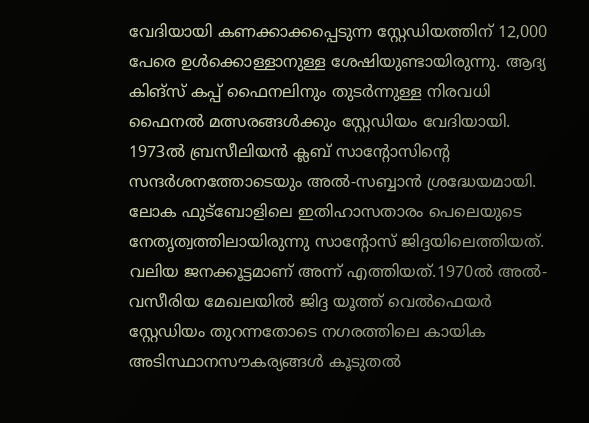വേദിയായി കണക്കാക്കപ്പെടുന്ന സ്റ്റേഡിയത്തിന് 12,000 പേരെ ഉൾക്കൊള്ളാനുള്ള ശേഷിയുണ്ടായിരുന്നു. ആദ്യ കിങ്‌സ് കപ്പ് ഫൈനലിനും തുടർന്നുള്ള നിരവധി ഫൈനൽ മത്സരങ്ങൾക്കും സ്റ്റേഡിയം വേദിയായി. 1973ൽ ബ്രസീലിയൻ ക്ലബ് സാന്‍റോസിന്‍റെ സന്ദർശനത്തോടെയും അൽ-സബ്ബാൻ ശ്രദ്ധേയമായി. ലോക ഫുട്ബോളിലെ ഇതിഹാസതാരം പെലെയുടെ നേതൃത്വത്തിലായിരുന്നു സാന്‍റോസ് ജിദ്ദയിലെത്തിയത്. വലിയ ജനക്കൂട്ടമാണ് അന്ന് എത്തിയത്.1970ൽ അൽ-വസീരിയ മേഖലയിൽ ജിദ്ദ യൂത്ത് വെൽഫെയർ സ്റ്റേഡിയം തുറന്നതോടെ നഗരത്തിലെ കായിക അടിസ്ഥാനസൗകര്യങ്ങൾ കൂടുതൽ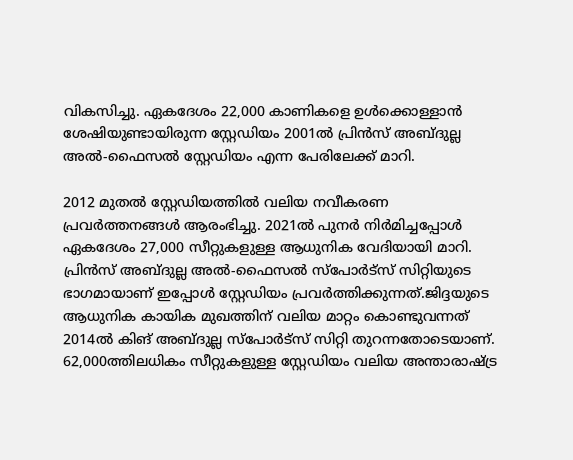വികസിച്ചു. ഏകദേശം 22,000 കാണികളെ ഉൾക്കൊള്ളാൻ ശേഷിയുണ്ടായിരുന്ന സ്റ്റേഡിയം 2001ൽ പ്രിൻസ് അബ്ദുല്ല അൽ-ഫൈസൽ സ്റ്റേഡിയം എന്ന പേരിലേക്ക് മാറി.

2012 മുതൽ സ്റ്റേഡിയത്തിൽ വലിയ നവീകരണ പ്രവർത്തനങ്ങൾ ആരംഭിച്ചു. 2021ൽ പുനർ നിർമിച്ചപ്പോൾ ഏകദേശം 27,000 സീറ്റുകളുള്ള ആധുനിക വേദിയായി മാറി. പ്രിൻസ് അബ്ദുല്ല അൽ-ഫൈസൽ സ്‌പോർട്സ് സിറ്റിയുടെ ഭാഗമായാണ് ഇപ്പോൾ സ്റ്റേഡിയം പ്രവർത്തിക്കുന്നത്.ജിദ്ദയുടെ ആധുനിക കായിക മുഖത്തിന് വലിയ മാറ്റം കൊണ്ടുവന്നത് 2014ൽ കിങ് അബ്ദുല്ല സ്‌പോർട്സ് സിറ്റി തുറന്നതോടെയാണ്. 62,000ത്തിലധികം സീറ്റുകളുള്ള സ്റ്റേഡിയം വലിയ അന്താരാഷ്ട്ര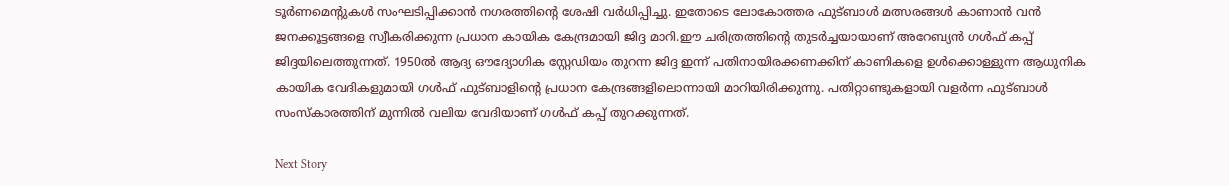ടൂർണമെന്‍റുകൾ സംഘടിപ്പിക്കാൻ നഗരത്തിന്‍റെ ശേഷി വർധിപ്പിച്ചു. ഇതോടെ ലോകോത്തര ഫുട്ബാൾ മത്സരങ്ങൾ കാണാൻ വൻ ജനക്കൂട്ടങ്ങളെ സ്വീകരിക്കുന്ന പ്രധാന കായിക കേന്ദ്രമായി ജിദ്ദ മാറി.ഈ ചരിത്രത്തിന്റെ തുടർച്ചയായാണ് അറേബ്യൻ ഗൾഫ് കപ്പ് ജിദ്ദയിലെത്തുന്നത്. 1950ൽ ആദ്യ ഔദ്യോഗിക സ്റ്റേഡിയം തുറന്ന ജിദ്ദ ഇന്ന് പതിനായിരക്കണക്കിന് കാണികളെ ഉൾക്കൊള്ളുന്ന ആധുനിക കായിക വേദികളുമായി ഗൾഫ് ഫുട്ബാളിന്‍റെ പ്രധാന കേന്ദ്രങ്ങളിലൊന്നായി മാറിയിരിക്കുന്നു. പതിറ്റാണ്ടുകളായി വളർന്ന ഫുട്ബാൾ സംസ്കാരത്തിന് മുന്നിൽ വലിയ വേദിയാണ് ഗൾഫ് കപ്പ് തുറക്കുന്നത്.

Next Story